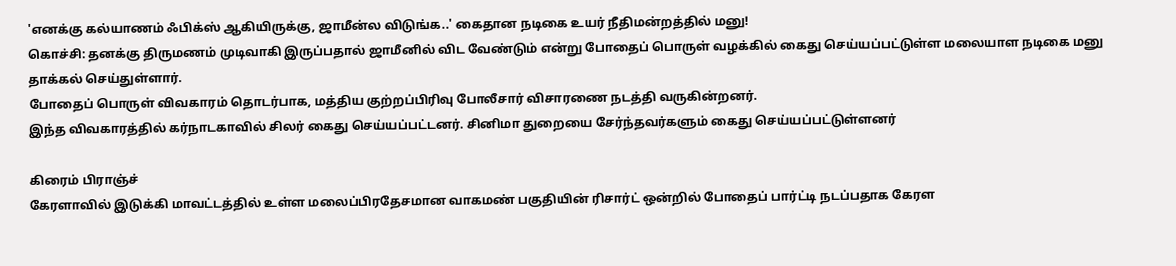'எனக்கு கல்யாணம் ஃபிக்ஸ் ஆகியிருக்கு, ஜாமீன்ல விடுங்க..' கைதான நடிகை உயர் நீதிமன்றத்தில் மனு!
கொச்சி: தனக்கு திருமணம் முடிவாகி இருப்பதால் ஜாமீனில் விட வேண்டும் என்று போதைப் பொருள் வழக்கில் கைது செய்யப்பட்டுள்ள மலையாள நடிகை மனு தாக்கல் செய்துள்ளார்.
போதைப் பொருள் விவகாரம் தொடர்பாக, மத்திய குற்றப்பிரிவு போலீசார் விசாரணை நடத்தி வருகின்றனர்.
இந்த விவகாரத்தில் கர்நாடகாவில் சிலர் கைது செய்யப்பட்டனர். சினிமா துறையை சேர்ந்தவர்களும் கைது செய்யப்பட்டுள்ளனர்

கிரைம் பிராஞ்ச்
கேரளாவில் இடுக்கி மாவட்டத்தில் உள்ள மலைப்பிரதேசமான வாகமண் பகுதியின் ரிசார்ட் ஒன்றில் போதைப் பார்ட்டி நடப்பதாக கேரள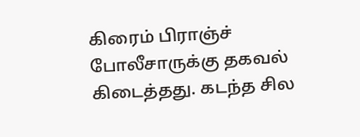கிரைம் பிராஞ்ச் போலீசாருக்கு தகவல் கிடைத்தது. கடந்த சில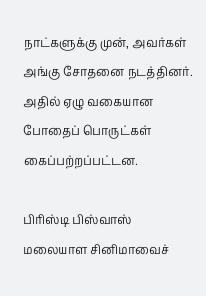நாட்களுக்கு முன், அவர்கள் அங்கு சோதனை நடத்தினர். அதில் ஏழு வகையான போதைப் பொருட்கள் கைப்பற்றப்பட்டன.

பிரிஸ்டி பிஸ்வாஸ்
மலையாள சினிமாவைச்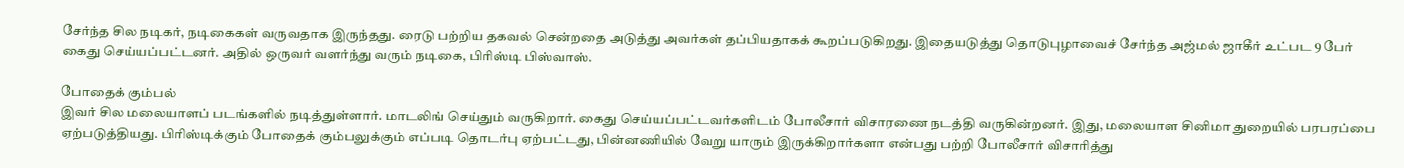சேர்ந்த சில நடிகர், நடிகைகள் வருவதாக இருந்தது. ரைடு பற்றிய தகவல் சென்றதை அடுத்து அவர்கள் தப்பியதாகக் கூறப்படுகிறது. இதையடுத்து தொடுபுழாவைச் சேர்ந்த அஜ்மல் ஜாகீர் உட்பட 9 பேர் கைது செய்யப்பட்டனர். அதில் ஒருவர் வளர்ந்து வரும் நடிகை, பிரிஸ்டி பிஸ்வாஸ்.

போதைக் கும்பல்
இவர் சில மலையாளப் படங்களில் நடித்துள்ளார். மாடலிங் செய்தும் வருகிறார். கைது செய்யப்பட்டவர்களிடம் போலீசார் விசாரணை நடத்தி வருகின்றனர். இது, மலையாள சினிமா துறையில் பரபரப்பை ஏற்படுத்தியது. பிரிஸ்டிக்கும் போதைக் கும்பலுக்கும் எப்படி தொடர்பு ஏற்பட்டது, பின்னணியில் வேறு யாரும் இருக்கிறார்களா என்பது பற்றி போலீசார் விசாரித்து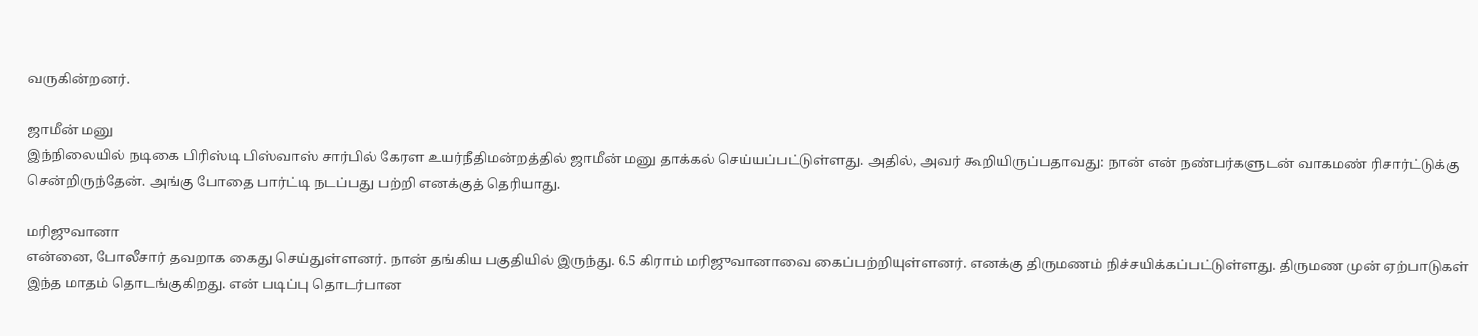வருகின்றனர்.

ஜாமீன் மனு
இந்நிலையில் நடிகை பிரிஸ்டி பிஸ்வாஸ் சார்பில் கேரள உயர்நீதிமன்றத்தில் ஜாமீன் மனு தாக்கல் செய்யப்பட்டுள்ளது. அதில், அவர் கூறியிருப்பதாவது: நான் என் நண்பர்களுடன் வாகமண் ரிசார்ட்டுக்கு சென்றிருந்தேன். அங்கு போதை பார்ட்டி நடப்பது பற்றி எனக்குத் தெரியாது.

மரிஜுவானா
என்னை, போலீசார் தவறாக கைது செய்துள்ளனர். நான் தங்கிய பகுதியில் இருந்து. 6.5 கிராம் மரிஜுவானாவை கைப்பற்றியுள்ளனர். எனக்கு திருமணம் நிச்சயிக்கப்பட்டுள்ளது. திருமண முன் ஏற்பாடுகள் இந்த மாதம் தொடங்குகிறது. என் படிப்பு தொடர்பான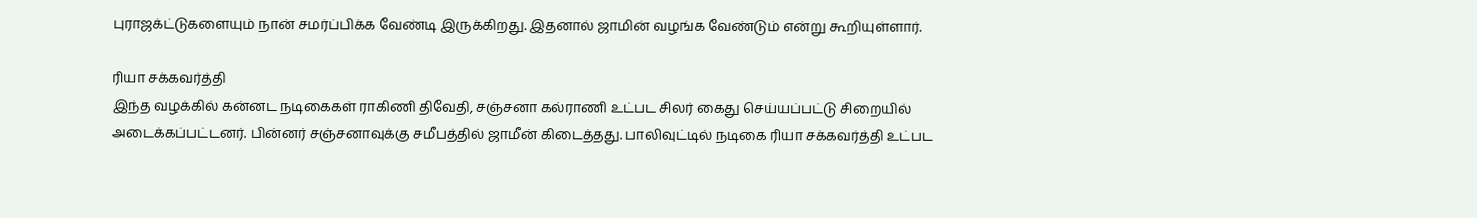புராஜக்ட்டுகளையும் நான் சமர்ப்பிக்க வேண்டி இருக்கிறது. இதனால் ஜாமின் வழங்க வேண்டும் என்று கூறியுள்ளார்.

ரியா சக்கவர்த்தி
இந்த வழக்கில் கன்னட நடிகைகள் ராகிணி திவேதி, சஞ்சனா கல்ராணி உட்பட சிலர் கைது செய்யப்பட்டு சிறையில் அடைக்கப்பட்டனர். பின்னர் சஞ்சனாவுக்கு சமீபத்தில் ஜாமீன் கிடைத்தது. பாலிவுட்டில் நடிகை ரியா சக்கவர்த்தி உட்பட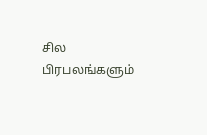சில பிரபலங்களும்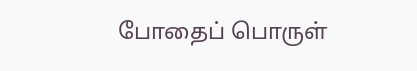போதைப் பொருள்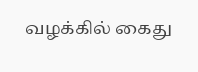வழக்கில் கைது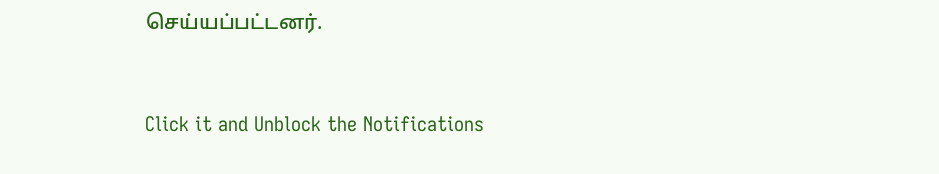செய்யப்பட்டனர்.


Click it and Unblock the Notifications